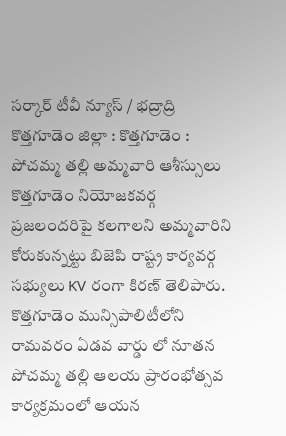సర్కార్ టీవీ న్యూస్ / భద్రాద్రి కొత్తగూడెం జిల్లా : కొత్తగూడెం : పోచమ్మ తల్లి అమ్మవారి ఆశీస్సులు కొత్తగూడెం నియోజకవర్గ ప్రజలందరిపై కలగాలని అమ్మవారిని కోరుకున్నట్టు బిజెపి రాష్ట్ర కార్యవర్గ సభ్యులు KV రంగా కిరణ్ తెలిపారు. కొత్తగూడెం మున్సిపాలిటీలోని రామవరం ఏడవ వార్డు లో నూతన పోచమ్మ తల్లి ఆలయ ప్రారంభోత్సవ కార్యక్రమంలో ఆయన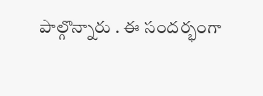పాల్గొన్నారు . ఈ సందర్భంగా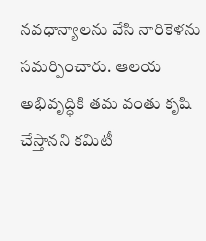నవధాన్యాలను వేసి నారికెళను సమర్పించారు. ఆలయ అభివృద్ధికి తమ వంతు కృషి చేస్తానని కమిటీ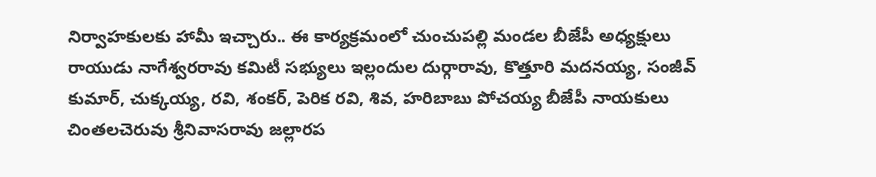నిర్వాహకులకు హామీ ఇచ్చారు.. ఈ కార్యక్రమంలో చుంచుపల్లి మండల బీజేపీ అధ్యక్షులు రాయుడు నాగేశ్వరరావు కమిటీ సభ్యులు ఇల్లందుల దుర్గారావు, కొత్తూరి మదనయ్య, సంజీవ్ కుమార్, చుక్కయ్య, రవి, శంకర్, పెరిక రవి, శివ, హరిబాబు పోచయ్య బీజేపీ నాయకులు చింతలచెరువు శ్రీనివాసరావు జల్లారప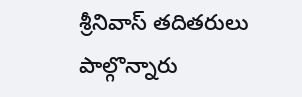శ్రీనివాస్ తదితరులు పాల్గొన్నారు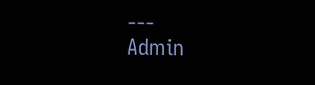---
Admin